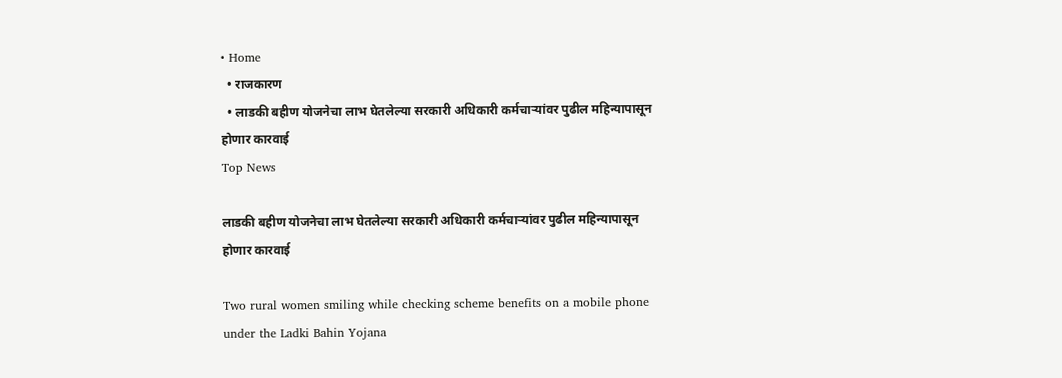• Home
  • राजकारण
  • लाडकी बहीण योजनेचा लाभ घेतलेल्या सरकारी अधिकारी कर्मचाऱ्यांवर पुढील महिन्यापासून होणार कारवाई
Top News

लाडकी बहीण योजनेचा लाभ घेतलेल्या सरकारी अधिकारी कर्मचाऱ्यांवर पुढील महिन्यापासून होणार कारवाई

Two rural women smiling while checking scheme benefits on a mobile phone under the Ladki Bahin Yojana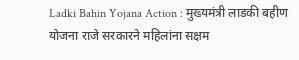Ladki Bahin Yojana Action : मुख्यमंत्री लाडकी बहीण योजना राजे सरकारने महिलांना सक्षम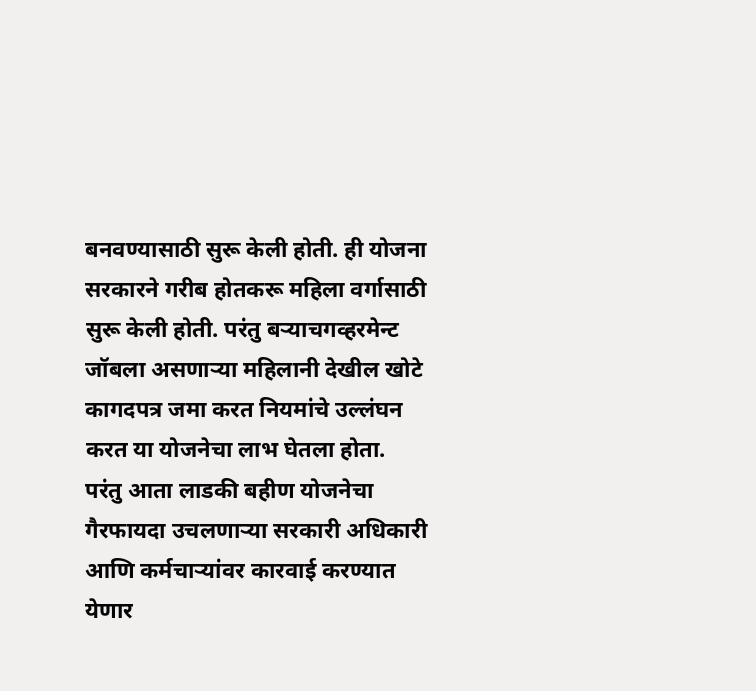बनवण्यासाठी सुरू केली होती. ही योजना सरकारने गरीब होतकरू महिला वर्गासाठी सुरू केली होती. परंतु बऱ्याचगव्हरमेन्ट जॉबला असणाऱ्या महिलानी देखील खोटे कागदपत्र जमा करत नियमांचे उल्लंघन करत या योजनेचा लाभ घेतला होता. परंतु आता लाडकी बहीण योजनेचा गैरफायदा उचलणाऱ्या सरकारी अधिकारी आणि कर्मचाऱ्यांवर कारवाई करण्यात येणार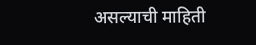असल्याची माहिती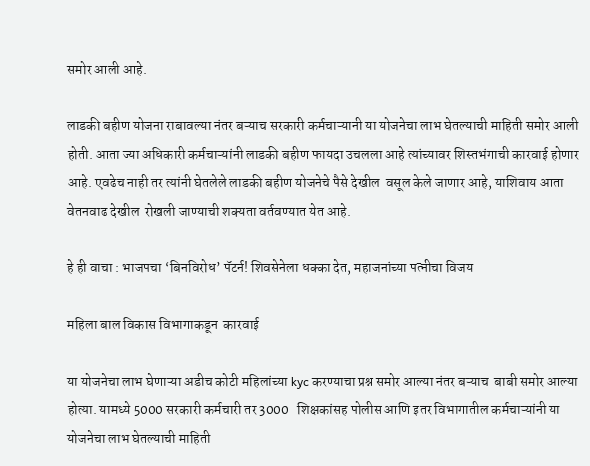समोर आली आहे.

लाडकी बहीण योजना राबावल्या नंतर बऱ्याच सरकारी कर्मचाऱ्यानी या योजनेचा लाभ घेतल्याची माहिती समोर आली होती. आता ज्या अधिकारी कर्मचाऱ्यांनी लाडकी बहीण फायदा उचलला आहे त्यांच्यावर शिस्तभंगाची कारवाई होणार आहे. एवढेच नाही तर त्यांनी घेतलेले लाडकी बहीण योजनेचे पैसे देखील  वसूल केले जाणार आहे, याशिवाय आता  वेतनवाढ देखील  रोखली जाण्याची शक्यता वर्तवण्यात येत आहे.

हे ही वाचा : भाजपचा ‘बिनविरोध’ पॅटर्न! शिवसेनेला धक्का देत, महाजनांच्या पत्नीचा विजय

महिला बाल विकास विभागाकडून  कारवाई

या योजनेचा लाभ घेणाऱ्या अडीच कोटी महिलांच्या kyc करण्याचा प्रश्न समोर आल्या नंतर बऱ्याच  बाबी समोर आल्या होत्या. यामध्ये 5000 सरकारी कर्मचारी तर 3000   शिक्षकांसह पोलीस आणि इतर विभागातील कर्मचाऱ्यांनी या योजनेचा लाभ घेतल्याची माहिती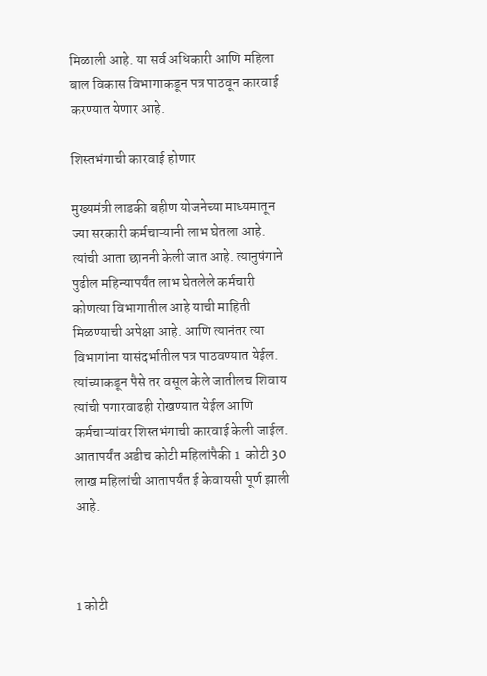मिळाली आहे. या सर्व अधिकारी आणि महिला बाल विकास विभागाकडून पत्र पाठवून कारवाई करण्यात येणार आहे.

शिस्तभंगाची कारवाई होणार

मुख्यमंत्री लाडकी बहीण योजनेच्या माध्यमातून ज्या सरकारी कर्मचाऱ्यानी लाभ घेतला आहे. त्यांची आता छाननी केली जात आहे. त्यानुषंगाने  पुढील महिन्यापर्यंत लाभ घेतलेले कर्मचारी कोणत्या विभागातील आहे याची माहिती मिळण्याची अपेक्षा आहे. आणि त्यानंतर त्या  विभागांना यासंदर्भातील पत्र पाठवण्यात येईल. त्यांच्याकडून पैसे तर वसूल केले जातीलच शिवाय त्यांची पगारवाढही रोखण्यात येईल आणि कर्मचाऱ्यांवर शिस्तभंगाची कारवाई केली जाईल. आतापर्यंत अडीच कोटी महिलांपैकी 1  कोटी 30  लाख महिलांची आतापर्यंत ई केवायसी पूर्ण झाली आहे.



1 कोटी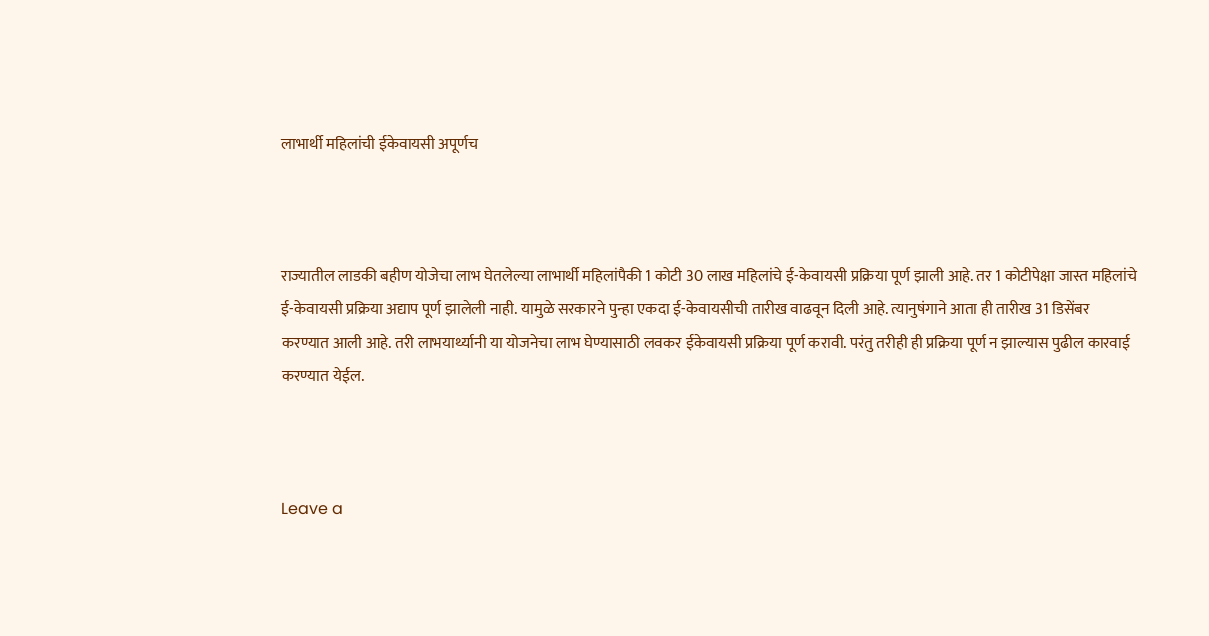लाभार्थी महिलांची ईकेवायसी अपूर्णच



राज्यातील लाडकी बहीण योजेचा लाभ घेतलेल्या लाभार्थी महिलांपैकी 1 कोटी 30 लाख महिलांचे ई-केवायसी प्रक्रिया पूर्ण झाली आहे. तर 1 कोटीपेक्षा जास्त महिलांचे ई-केवायसी प्रक्रिया अद्याप पूर्ण झालेली नाही. यामुळे सरकारने पुन्हा एकदा ई-केवायसीची तारीख वाढवून दिली आहे. त्यानुषंगाने आता ही तारीख 31 डिसेंबर करण्यात आली आहे. तरी लाभयार्थ्यानी या योजनेचा लाभ घेण्यासाठी लवकर ईकेवायसी प्रक्रिया पूर्ण करावी. परंतु तरीही ही प्रक्रिया पूर्ण न झाल्यास पुढील कारवाई करण्यात येईल.



Leave a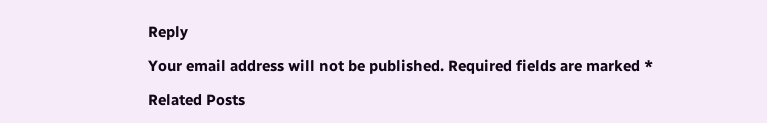Reply

Your email address will not be published. Required fields are marked *

Related Posts